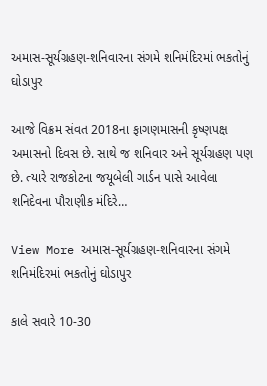અમાસ-સૂર્યગ્રહણ-શનિવારના સંગમે શનિમંદિરમાં ભકતોનું ઘોડાપુર

આજે વિક્રમ સંવત 2018ના ફાગણમાસની કૃષ્ણપક્ષ અમાસનો દિવસ છે. સાથે જ શનિવાર અને સૂર્યગ્રહણ પણ છે. ત્યારે રાજકોટના જયૂબેલી ગાર્ડન પાસે આવેલા શનિદેવના પૌરાણીક મંદિરે…

View More અમાસ-સૂર્યગ્રહણ-શનિવારના સંગમે શનિમંદિરમાં ભકતોનું ઘોડાપુર

કાલે સવારે 10-30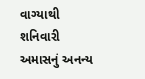વાગ્યાથી શનિવારી અમાસનું અનન્ય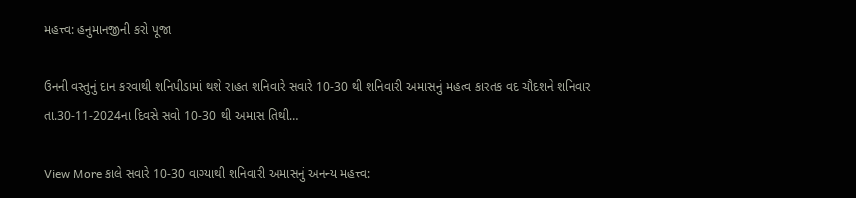મહત્ત્વ: હનુમાનજીની કરો પૂજા

ઉનની વસ્તુનું દાન કરવાથી શનિપીડામાં થશે રાહત શનિવારે સવારે 10-30 થી શનિવારી અમાસનું મહત્વ કારતક વદ ચૌદશને શનિવાર તા.30-11-2024ના દિવસે સવો 10-30 થી અમાસ તિથી…

View More કાલે સવારે 10-30 વાગ્યાથી શનિવારી અમાસનું અનન્ય મહત્ત્વ: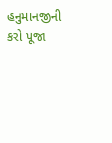હનુમાનજીની કરો પૂજા